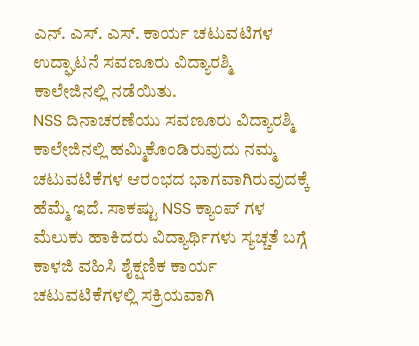ಎನ್. ಎಸ್. ಎಸ್. ಕಾರ್ಯ ಚಟುವಟಿಗಳ ಉದ್ಘಾಟನೆ ಸವಣೂರು ವಿದ್ಯಾರಶ್ಮಿ ಕಾಲೇಜಿನಲ್ಲಿ ನಡೆಯಿತು.
NSS ದಿನಾಚರಣೆಯು ಸವಣೂರು ವಿದ್ಯಾರಶ್ಮಿ ಕಾಲೇಜಿನಲ್ಲಿ ಹಮ್ಮಿಕೊಂಡಿರುವುದು ನಮ್ಮ ಚಟುವಟಿಕೆಗಳ ಆರಂಭದ ಭಾಗವಾಗಿರುವುದಕ್ಕೆ ಹೆಮ್ಮೆ ಇದೆ. ಸಾಕಷ್ಟು NSS ಕ್ಯಾಂಪ್ ಗಳ ಮೆಲುಕು ಹಾಕಿದರು ವಿದ್ಯಾರ್ಥಿಗಳು ಸ್ಯಚ್ಚತೆ ಬಗ್ಗೆ ಕಾಳಜಿ ವಹಿಸಿ ಶೈಕ್ಷಣಿಕ ಕಾರ್ಯ ಚಟುವಟಿಕೆಗಳಲ್ಲಿ ಸಕ್ರಿಯವಾಗಿ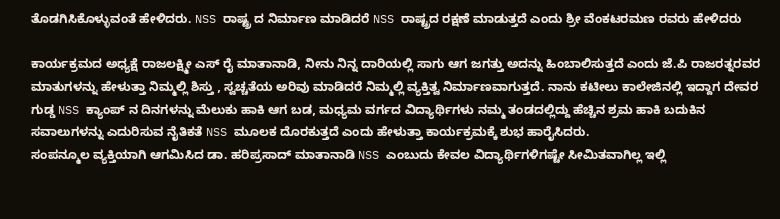ತೊಡಗಿಸಿಕೊಳ್ಳುವಂತೆ ಹೇಳಿದರು. NSS ರಾಷ್ಟ್ರ ದ ನಿರ್ಮಾಣ ಮಾಡಿದರೆ NSS ರಾಷ್ಟ್ರದ ರಕ್ಷಣೆ ಮಾಡುತ್ತದೆ ಎಂದು ಶ್ರೀ ವೆಂಕಟರಮಣ ರವರು ಹೇಳಿದರು

ಕಾರ್ಯಕ್ರಮದ ಅಧ್ಯಕ್ಷೆ ರಾಜಲಕ್ಷ್ಮೀ ಎಸ್ ರೈ ಮಾತಾನಾಡಿ, ನೀನು ನಿನ್ನ ದಾರಿಯಲ್ಲಿ ಸಾಗು ಆಗ ಜಗತ್ತು ಅದನ್ನು ಹಿಂಬಾಲಿಸುತ್ತದೆ ಎಂದು ಜೆ.ಪಿ ರಾಜರತ್ನರವರ ಮಾತುಗಳನ್ನು ಹೇಳುತ್ತಾ ನಿಮ್ಮಲ್ಲಿ ಶಿಸ್ತು , ಸ್ವಚ್ಚತೆಯ ಅರಿವು ಮಾಡಿದರೆ ನಿಮ್ಮಲ್ಲಿ ವ್ಯಕ್ತಿತ್ವ ನಿರ್ಮಾಣವಾಗುತ್ತದೆ. ನಾನು ಕಟೀಲು ಕಾಲೇಜಿನಲ್ಲಿ ಇದ್ದಾಗ ದೇವರ ಗುಡ್ಡ NSS ಕ್ಯಾಂಪ್ ನ ದಿನಗಳನ್ನು ಮೆಲುಕು ಹಾಕಿ ಆಗ ಬಡ, ಮಧ್ಯಮ ವರ್ಗದ ವಿದ್ಯಾರ್ಥಿಗಳು ನಮ್ಮ ತಂಡದಲ್ಲಿದ್ದು ಹೆಚ್ಚಿನ ಶ್ರಮ ಹಾಕಿ ಬದುಕಿನ ಸವಾಲುಗಳನ್ನು ಎದುರಿಸುವ ನೈತಿಕತೆ NSS ಮೂಲಕ ದೊರಕುತ್ತದೆ ಎಂದು ಹೇಳುತ್ತಾ ಕಾರ್ಯಕ್ರಮಕ್ಕೆ ಶುಭ ಹಾರೈಸಿದರು.
ಸಂಪನ್ಮೂಲ ವ್ಯಕ್ತಿಯಾಗಿ ಆಗಮಿಸಿದ ಡಾ. ಹರಿಪ್ರಸಾದ್ ಮಾತಾನಾಡಿ NSS ಎಂಬುದು ಕೇವಲ ವಿದ್ಯಾರ್ಥಿಗಳಿಗಷ್ಟೇ ಸೀಮಿತವಾಗಿಲ್ಲ ಇಲ್ಲಿ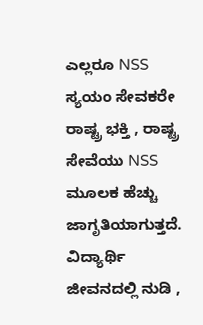ಎಲ್ಲರೂ NSS ಸ್ಯಯಂ ಸೇವಕರೇ ರಾಷ್ಟ್ರ ಭಕ್ತಿ , ರಾಷ್ಟ್ರ ಸೇವೆಯು NSS ಮೂಲಕ ಹೆಚ್ಚು ಜಾಗೃತಿಯಾಗುತ್ತದೆ. ವಿದ್ಯಾರ್ಥಿ ಜೀವನದಲ್ಲಿ ನುಡಿ ,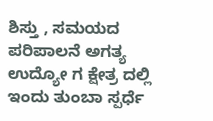ಶಿಸ್ತು , ಸಮಯದ ಪರಿಪಾಲನೆ ಅಗತ್ಯ ಉದ್ಯೋ ಗ ಕ್ಷೇತ್ರ ದಲ್ಲಿ ಇಂದು ತುಂಬಾ ಸ್ಪರ್ಧೆ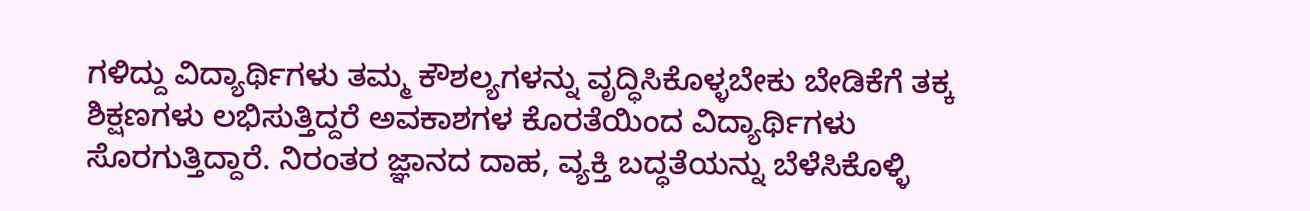ಗಳಿದ್ದು ವಿದ್ಯಾರ್ಥಿಗಳು ತಮ್ಮ ಕೌಶಲ್ಯಗಳನ್ನು ವೃದ್ಧಿಸಿಕೊಳ್ಳಬೇಕು ಬೇಡಿಕೆಗೆ ತಕ್ಕ ಶಿಕ್ಷಣಗಳು ಲಭಿಸುತ್ತಿದ್ದರೆ ಅವಕಾಶಗಳ ಕೊರತೆಯಿಂದ ವಿದ್ಯಾರ್ಥಿಗಳು ಸೊರಗುತ್ತಿದ್ದಾರೆ. ನಿರಂತರ ಜ್ಞಾನದ ದಾಹ, ವ್ಯಕ್ತಿ ಬದ್ಧತೆಯನ್ನು ಬೆಳೆಸಿಕೊಳ್ಳಿ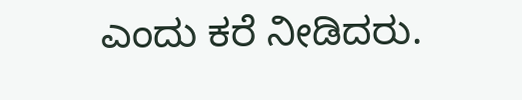ಎಂದು ಕರೆ ನೀಡಿದರು.